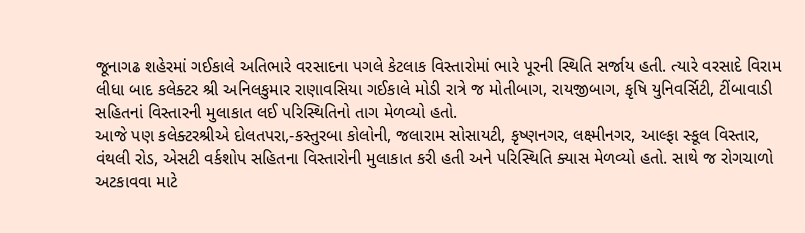જૂનાગઢ શહેરમાં ગઈકાલે અતિભારે વરસાદના પગલે કેટલાક વિસ્તારોમાં ભારે પૂરની સ્થિતિ સર્જાય હતી. ત્યારે વરસાદે વિરામ લીધા બાદ કલેક્ટર શ્રી અનિલકુમાર રાણાવસિયા ગઈકાલે મોડી રાત્રે જ મોતીબાગ, રાયજીબાગ, કૃષિ યુનિવર્સિટી, ટીંબાવાડી સહિતનાં વિસ્તારની મુલાકાત લઈ પરિસ્થિતિનો તાગ મેળવ્યો હતો.
આજે પણ કલેક્ટરશ્રીએ દોલતપરા,-કસ્તુરબા કોલોની, જલારામ સોસાયટી, કૃષ્ણનગર, લક્ષ્મીનગર, આલ્ફા સ્કૂલ વિસ્તાર, વંથલી રોડ, એસટી વર્કશોપ સહિતના વિસ્તારોની મુલાકાત કરી હતી અને પરિસ્થિતિ ક્યાસ મેળવ્યો હતો. સાથે જ રોગચાળો અટકાવવા માટે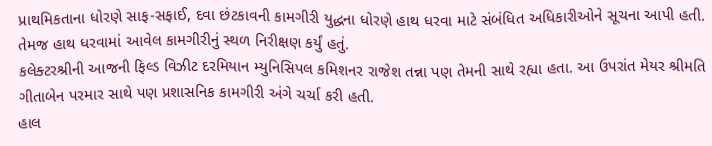પ્રાથમિકતાના ધોરણે સાફ-સફાઈ, દવા છંટકાવની કામગીરી યુદ્ધના ધોરણે હાથ ધરવા માટે સંબંધિત અધિકારીઓને સૂચના આપી હતી. તેમજ હાથ ધરવામાં આવેલ કામગીરીનું સ્થળ નિરીક્ષણ કર્યું હતું.
કલેક્ટરશ્રીની આજની ફિલ્ડ વિઝીટ દરમિયાન મ્યુનિસિપલ કમિશનર રાજેશ તન્ના પણ તેમની સાથે રહ્યા હતા. આ ઉપરાંત મેયર શ્રીમતિ ગીતાબેન પરમાર સાથે પણ પ્રશાસનિક કામગીરી અંગે ચર્ચા કરી હતી.
હાલ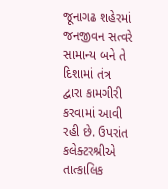જૂનાગઢ શહેરમાં જનજીવન સત્વરે સામાન્ય બને તે દિશામાં તંત્ર દ્વારા કામગીરી કરવામાં આવી રહી છે. ઉપરાંત કલેક્ટરશ્રીએ તાત્કાલિક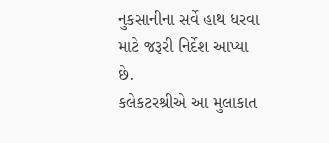નુકસાનીના સર્વે હાથ ધરવા માટે જરૂરી નિર્દેશ આપ્યા છે.
કલેકટરશ્રીએ આ મુલાકાત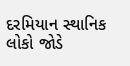દરમિયાન સ્થાનિક લોકો જોડે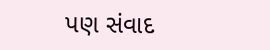પણ સંવાદ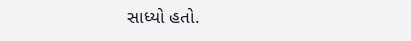સાધ્યો હતો.